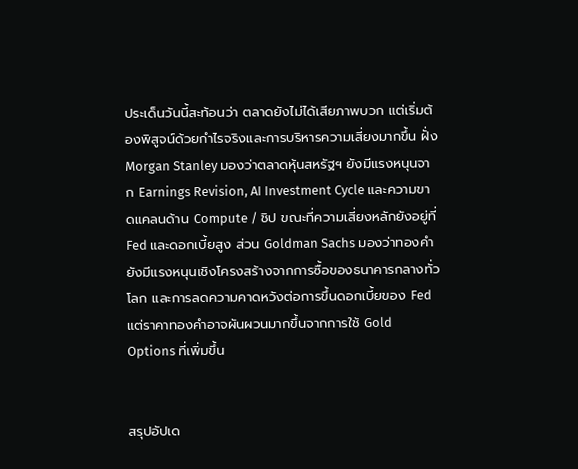ประเด็นวันนี้สะท้อนว่า ตลาดยังไม่ได้เสียภาพบวก แต่เริ่มต้องพิสูจน์ด้วยกำไรจริงและการบริหารความเสี่ยงมากขึ้น ฝั่ง Morgan Stanley มองว่าตลาดหุ้นสหรัฐฯ ยังมีแรงหนุนจาก Earnings Revision, AI Investment Cycle และความขาดแคลนด้าน Compute / ชิป ขณะที่ความเสี่ยงหลักยังอยู่ที่ Fed และดอกเบี้ยสูง ส่วน Goldman Sachs มองว่าทองคำยังมีแรงหนุนเชิงโครงสร้างจากการซื้อของธนาคารกลางทั่วโลก และการลดความคาดหวังต่อการขึ้นดอกเบี้ยของ Fed แต่ราคาทองคำอาจผันผวนมากขึ้นจากการใช้ Gold Options ที่เพิ่มขึ้น


สรุปอัปเด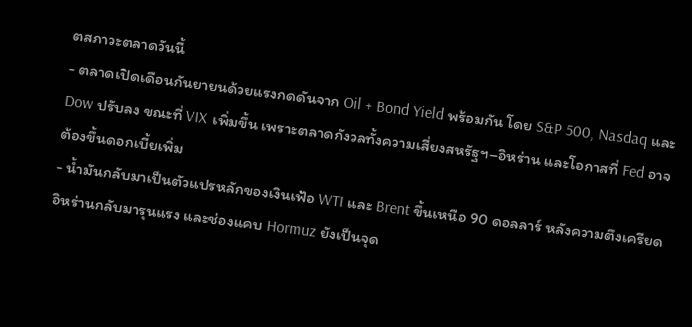ตสภาวะตลาดวันนี้
- ตลาดเปิดเดือนกันยายนด้วยแรงกดดันจาก Oil + Bond Yield พร้อมกัน โดย S&P 500, Nasdaq และ Dow ปรับลง ขณะที่ VIX เพิ่มขึ้น เพราะตลาดกังวลทั้งความเสี่ยงสหรัฐฯ–อิหร่าน และโอกาสที่ Fed อาจต้องขึ้นดอกเบี้ยเพิ่ม
- น้ำมันกลับมาเป็นตัวแปรหลักของเงินเฟ้อ WTI และ Brent ขึ้นเหนือ 90 ดอลลาร์ หลังความตึงเครียดอิหร่านกลับมารุนแรง และช่องแคบ Hormuz ยังเป็นจุด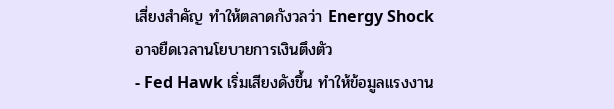เสี่ยงสำคัญ ทำให้ตลาดกังวลว่า Energy Shock อาจยืดเวลานโยบายการเงินตึงตัว
- Fed Hawk เริ่มเสียงดังขึ้น ทำให้ข้อมูลแรงงาน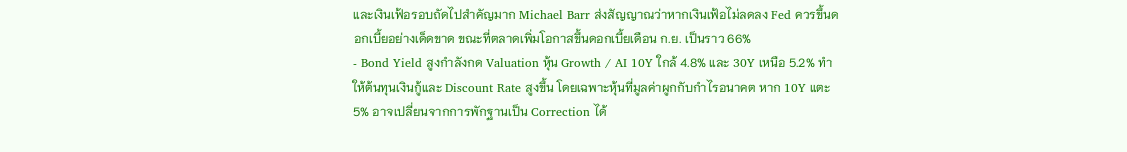และเงินเฟ้อรอบถัดไปสำคัญมาก Michael Barr ส่งสัญญาณว่าหากเงินเฟ้อไม่ลดลง Fed ควรขึ้นดอกเบี้ยอย่างเด็ดขาด ขณะที่ตลาดเพิ่มโอกาสขึ้นดอกเบี้ยเดือน ก.ย. เป็นราว 66%
- Bond Yield สูงกำลังกด Valuation หุ้น Growth / AI 10Y ใกล้ 4.8% และ 30Y เหนือ 5.2% ทำให้ต้นทุนเงินกู้และ Discount Rate สูงขึ้น โดยเฉพาะหุ้นที่มูลค่าผูกกับกำไรอนาคต หาก 10Y แตะ 5% อาจเปลี่ยนจากการพักฐานเป็น Correction ได้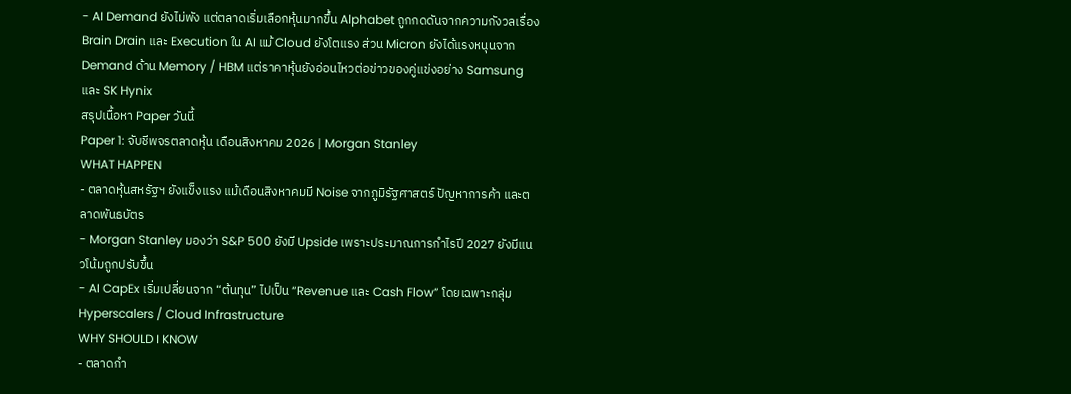- AI Demand ยังไม่พัง แต่ตลาดเริ่มเลือกหุ้นมากขึ้น Alphabet ถูกกดดันจากความกังวลเรื่อง Brain Drain และ Execution ใน AI แม้ Cloud ยังโตแรง ส่วน Micron ยังได้แรงหนุนจาก Demand ด้าน Memory / HBM แต่ราคาหุ้นยังอ่อนไหวต่อข่าวของคู่แข่งอย่าง Samsung และ SK Hynix
สรุปเนื้อหา Paper วันนี้
Paper 1: จับชีพจรตลาดหุ้น เดือนสิงหาคม 2026 | Morgan Stanley
WHAT HAPPEN
- ตลาดหุ้นสหรัฐฯ ยังแข็งแรง แม้เดือนสิงหาคมมี Noise จากภูมิรัฐศาสตร์ ปัญหาการค้า และตลาดพันธบัตร
- Morgan Stanley มองว่า S&P 500 ยังมี Upside เพราะประมาณการกำไรปี 2027 ยังมีแนวโน้มถูกปรับขึ้น
- AI CapEx เริ่มเปลี่ยนจาก “ต้นทุน” ไปเป็น “Revenue และ Cash Flow” โดยเฉพาะกลุ่ม Hyperscalers / Cloud Infrastructure
WHY SHOULD I KNOW
- ตลาดกำ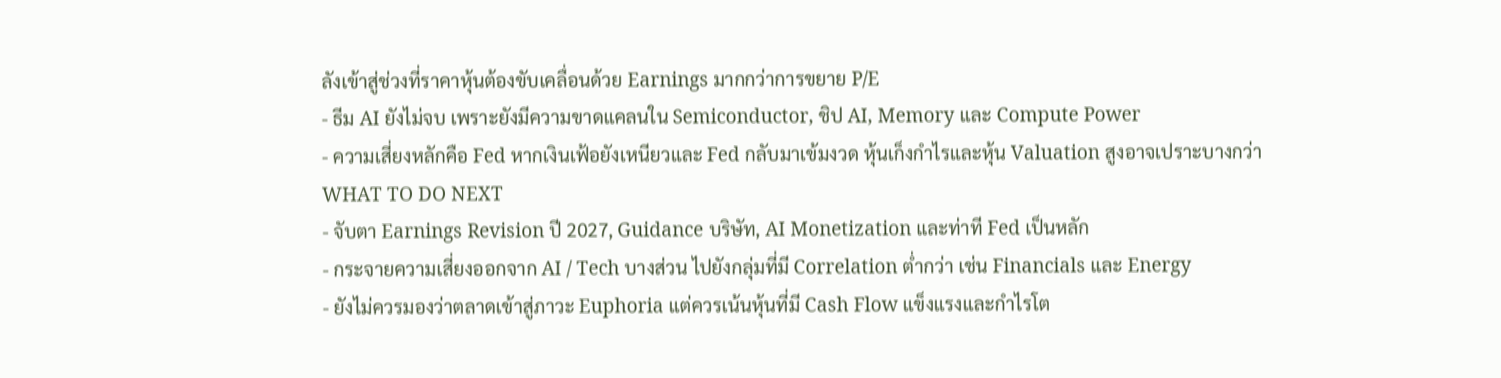ลังเข้าสู่ช่วงที่ราคาหุ้นต้องขับเคลื่อนด้วย Earnings มากกว่าการขยาย P/E
- ธีม AI ยังไม่จบ เพราะยังมีความขาดแคลนใน Semiconductor, ชิป AI, Memory และ Compute Power
- ความเสี่ยงหลักคือ Fed หากเงินเฟ้อยังเหนียวและ Fed กลับมาเข้มงวด หุ้นเก็งกำไรและหุ้น Valuation สูงอาจเปราะบางกว่า
WHAT TO DO NEXT
- จับตา Earnings Revision ปี 2027, Guidance บริษัท, AI Monetization และท่าที Fed เป็นหลัก
- กระจายความเสี่ยงออกจาก AI / Tech บางส่วน ไปยังกลุ่มที่มี Correlation ต่ำกว่า เช่น Financials และ Energy
- ยังไม่ควรมองว่าตลาดเข้าสู่ภาวะ Euphoria แต่ควรเน้นหุ้นที่มี Cash Flow แข็งแรงและกำไรโต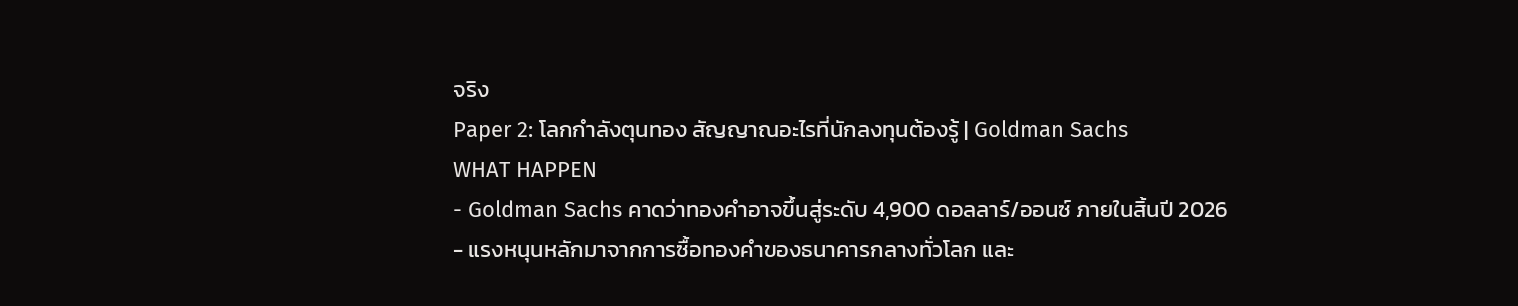จริง
Paper 2: โลกกำลังตุนทอง สัญญาณอะไรที่นักลงทุนต้องรู้ | Goldman Sachs
WHAT HAPPEN
- Goldman Sachs คาดว่าทองคำอาจขึ้นสู่ระดับ 4,900 ดอลลาร์/ออนซ์ ภายในสิ้นปี 2026
- แรงหนุนหลักมาจากการซื้อทองคำของธนาคารกลางทั่วโลก และ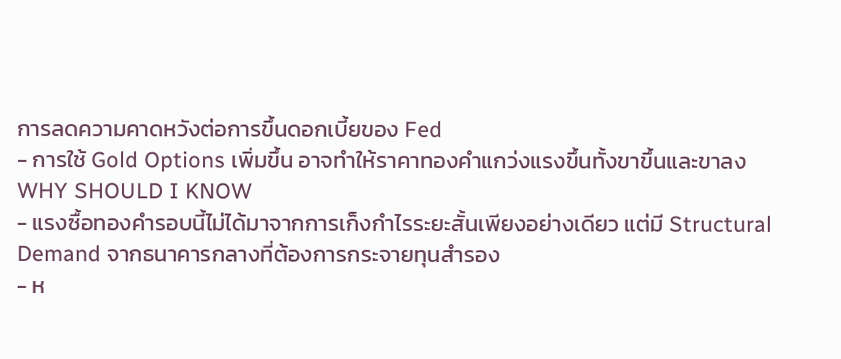การลดความคาดหวังต่อการขึ้นดอกเบี้ยของ Fed
- การใช้ Gold Options เพิ่มขึ้น อาจทำให้ราคาทองคำแกว่งแรงขึ้นทั้งขาขึ้นและขาลง
WHY SHOULD I KNOW
- แรงซื้อทองคำรอบนี้ไม่ได้มาจากการเก็งกำไรระยะสั้นเพียงอย่างเดียว แต่มี Structural Demand จากธนาคารกลางที่ต้องการกระจายทุนสำรอง
- ห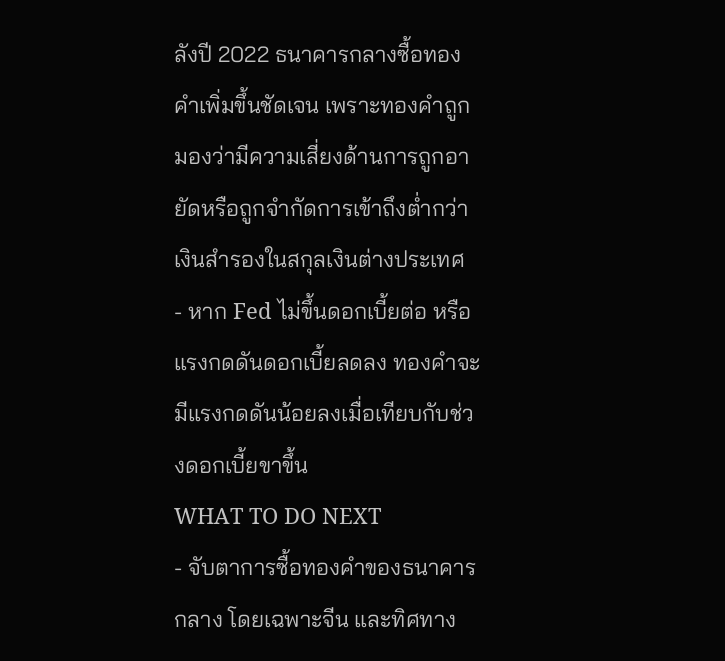ลังปี 2022 ธนาคารกลางซื้อทองคำเพิ่มขึ้นชัดเจน เพราะทองคำถูกมองว่ามีความเสี่ยงด้านการถูกอายัดหรือถูกจำกัดการเข้าถึงต่ำกว่าเงินสำรองในสกุลเงินต่างประเทศ
- หาก Fed ไม่ขึ้นดอกเบี้ยต่อ หรือแรงกดดันดอกเบี้ยลดลง ทองคำจะมีแรงกดดันน้อยลงเมื่อเทียบกับช่วงดอกเบี้ยขาขึ้น
WHAT TO DO NEXT
- จับตาการซื้อทองคำของธนาคารกลาง โดยเฉพาะจีน และทิศทาง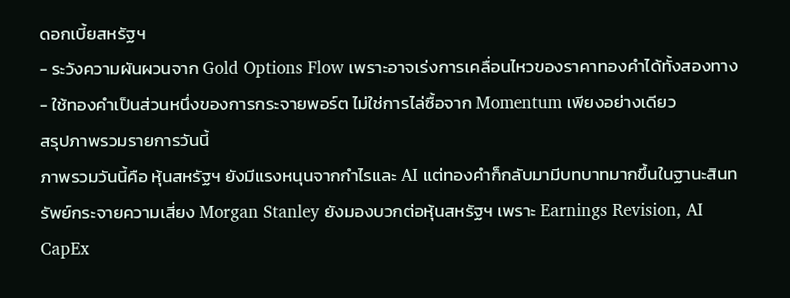ดอกเบี้ยสหรัฐฯ
- ระวังความผันผวนจาก Gold Options Flow เพราะอาจเร่งการเคลื่อนไหวของราคาทองคำได้ทั้งสองทาง
- ใช้ทองคำเป็นส่วนหนึ่งของการกระจายพอร์ต ไม่ใช่การไล่ซื้อจาก Momentum เพียงอย่างเดียว
สรุปภาพรวมรายการวันนี้
ภาพรวมวันนี้คือ หุ้นสหรัฐฯ ยังมีแรงหนุนจากกำไรและ AI แต่ทองคำก็กลับมามีบทบาทมากขึ้นในฐานะสินทรัพย์กระจายความเสี่ยง Morgan Stanley ยังมองบวกต่อหุ้นสหรัฐฯ เพราะ Earnings Revision, AI CapEx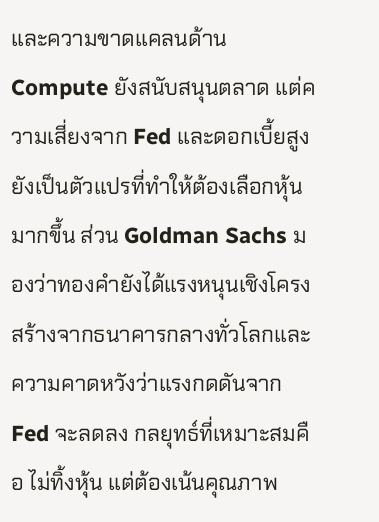และความขาดแคลนด้าน Compute ยังสนับสนุนตลาด แต่ความเสี่ยงจาก Fed และดอกเบี้ยสูงยังเป็นตัวแปรที่ทำให้ต้องเลือกหุ้นมากขึ้น ส่วน Goldman Sachs มองว่าทองคำยังได้แรงหนุนเชิงโครงสร้างจากธนาคารกลางทั่วโลกและความคาดหวังว่าแรงกดดันจาก Fed จะลดลง กลยุทธ์ที่เหมาะสมคือ ไม่ทิ้งหุ้น แต่ต้องเน้นคุณภาพ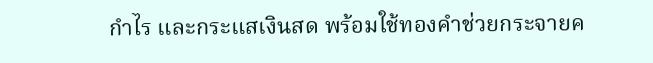กำไร และกระแสเงินสด พร้อมใช้ทองคำช่วยกระจายค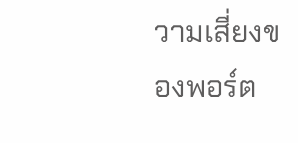วามเสี่ยงของพอร์ต